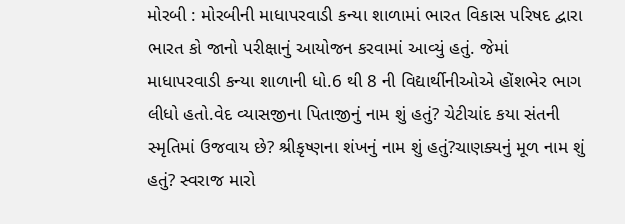મોરબી : મોરબીની માધાપરવાડી કન્યા શાળામાં ભારત વિકાસ પરિષદ દ્વારા ભારત કો જાનો પરીક્ષાનું આયોજન કરવામાં આવ્યું હતું. જેમાં માધાપરવાડી કન્યા શાળાની ધો.6 થી 8 ની વિદ્યાર્થીનીઓએ હોંશભેર ભાગ લીધો હતો.વેદ વ્યાસજીના પિતાજીનું નામ શું હતું? ચેટીચાંદ કયા સંતની સ્મૃતિમાં ઉજવાય છે? શ્રીકૃષ્ણના શંખનું નામ શું હતું?ચાણક્યનું મૂળ નામ શું હતું? સ્વરાજ મારો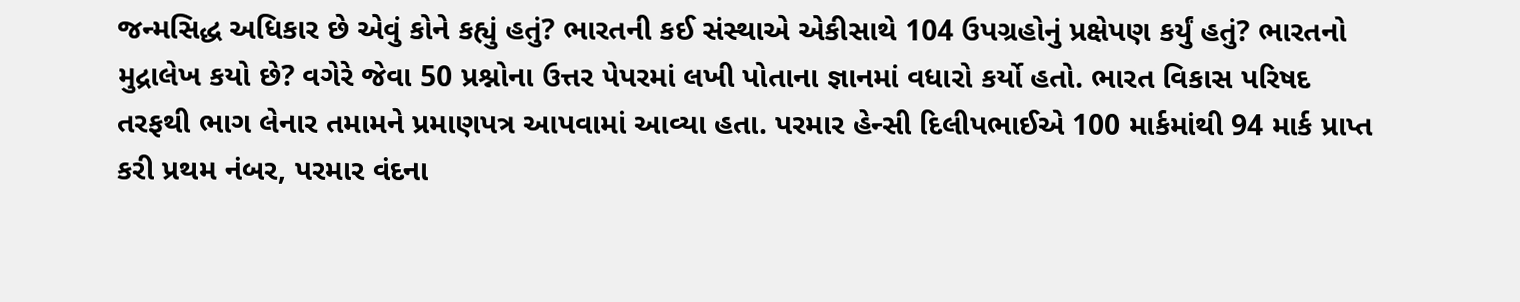જન્મસિદ્ધ અધિકાર છે એવું કોને કહ્યું હતું? ભારતની કઈ સંસ્થાએ એકીસાથે 104 ઉપગ્રહોનું પ્રક્ષેપણ કર્યું હતું? ભારતનો મુદ્રાલેખ કયો છે? વગેરે જેવા 50 પ્રશ્નોના ઉત્તર પેપરમાં લખી પોતાના જ્ઞાનમાં વધારો કર્યો હતો. ભારત વિકાસ પરિષદ તરફથી ભાગ લેનાર તમામને પ્રમાણપત્ર આપવામાં આવ્યા હતા. પરમાર હેન્સી દિલીપભાઈએ 100 માર્કમાંથી 94 માર્ક પ્રાપ્ત કરી પ્રથમ નંબર, પરમાર વંદના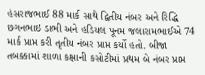હંસરાજભાઈ 88 માર્ક સાથે દ્વિતીય નંબર અને રિદ્ધિ છગનભાઇ ડાભી અને હડિયલ પૂનમ જલારામભાઈએ 74 માર્ક પ્રાપ્ત કરી તૃતીય નંબર પ્રાપ્ત કર્યો હતો. બીજા તબક્કામાં શાળા કક્ષાની કસોટીમાં પ્રથમ બે નંબર પ્રાપ્ત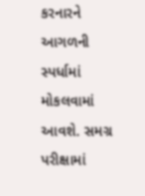કરનારને આગળની સ્પર્ધામાં મોકલવામાં આવશે. સમગ્ર પરીક્ષામાં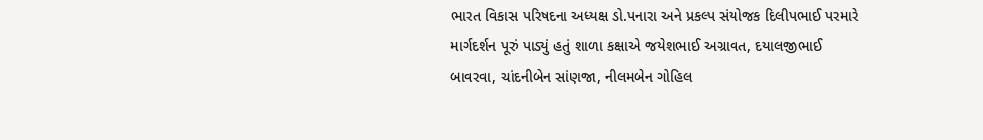ભારત વિકાસ પરિષદના અધ્યક્ષ ડો.પનારા અને પ્રકલ્પ સંયોજક દિલીપભાઈ પરમારે માર્ગદર્શન પૂરું પાડ્યું હતું શાળા કક્ષાએ જયેશભાઈ અગ્રાવત, દયાલજીભાઈ બાવરવા, ચાંદનીબેન સાંણજા, નીલમબેન ગોહિલ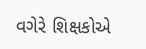વગેરે શિક્ષકોએ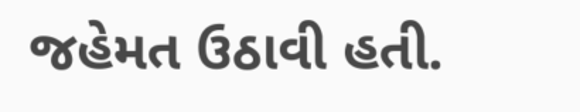જહેમત ઉઠાવી હતી.